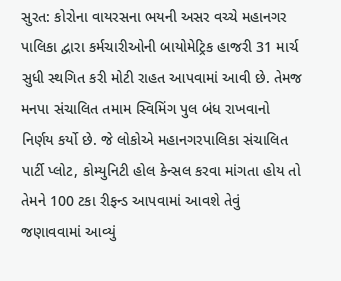સુરત: કોરોના વાયરસના ભયની અસર વચ્ચે મહાનગર પાલિકા દ્વારા કર્મચારીઓની બાયોમેટ્રિક હાજરી 31 માર્ચ સુધી સ્થગિત કરી મોટી રાહત આપવામાં આવી છે. તેમજ મનપા સંચાલિત તમામ સ્વિમિંગ પુલ બંધ રાખવાનો નિર્ણય કર્યો છે. જે લોકોએ મહાનગરપાલિકા સંચાલિત પાર્ટી પ્લોટ, કોમ્યુનિટી હોલ કેન્સલ કરવા માંગતા હોય તો તેમને 100 ટકા રીફન્ડ આપવામાં આવશે તેવું જણાવવામાં આવ્યું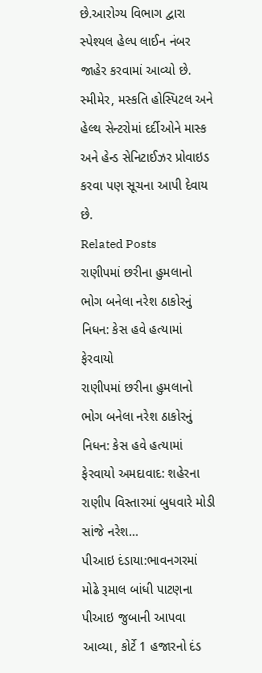છે.આરોગ્ય વિભાગ દ્વારા સ્પેશ્યલ હેલ્પ લાઈન નંબર જાહેર કરવામાં આવ્યો છે. સ્મીમેર, મસ્કતિ હોસ્પિટલ અને હેલ્થ સેન્ટરોમાં દર્દીઓને માસ્ક અને હેન્ડ સેનિટાઈઝર પ્રોવાઇડ કરવા પણ સૂચના આપી દેવાય છે.
Related Posts
રાણીપમાં છરીના હુમલાનો ભોગ બનેલા નરેશ ઠાકોરનું નિધન: કેસ હવે હત્યામાં ફેરવાયો
રાણીપમાં છરીના હુમલાનો ભોગ બનેલા નરેશ ઠાકોરનું નિધન: કેસ હવે હત્યામાં ફેરવાયો અમદાવાદ: શહેરના રાણીપ વિસ્તારમાં બુધવારે મોડી સાંજે નરેશ…
પીઆઇ દંડાયા:ભાવનગરમાં મોઢે રૂમાલ બાંધી પાટણના પીઆઇ જુબાની આપવા આવ્યા, કોર્ટે 1 હજારનો દંડ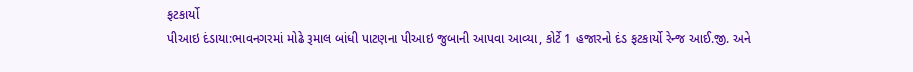ફટકાર્યો
પીઆઇ દંડાયા:ભાવનગરમાં મોઢે રૂમાલ બાંધી પાટણના પીઆઇ જુબાની આપવા આવ્યા, કોર્ટે 1 હજારનો દંડ ફટકાર્યો રેન્જ આઈ.જી. અને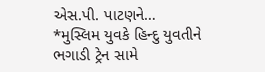એસ.પી. પાટણને…
*મુસ્લિમ યુવકે હિન્દુ યુવતીને ભગાડી ટ્રેન સામે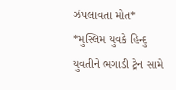ઝંપલાવતા મોત*
*મુસ્લિમ યુવકે હિન્દુ યુવતીને ભગાડી ટ્રેન સામે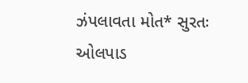ઝંપલાવતા મોત* સુરતઃ ઓલપાડ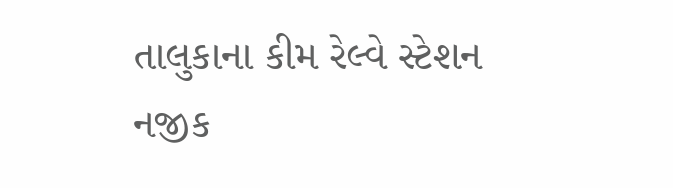તાલુકાના કીમ રેલ્વે સ્ટેશન નજીક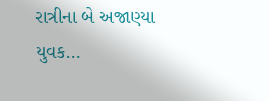રાત્રીના બે અજાણ્યા યુવક…